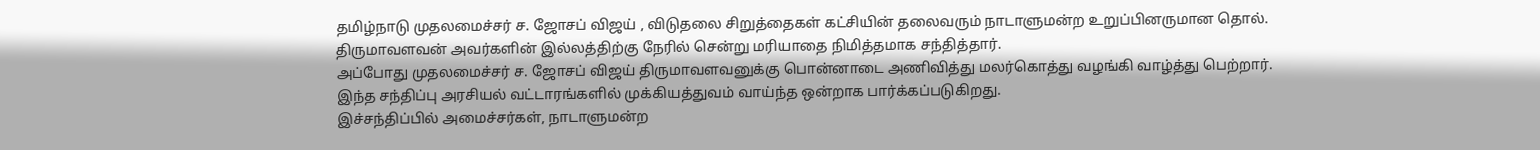தமிழ்நாடு முதலமைச்சர் ச. ஜோசப் விஜய் , விடுதலை சிறுத்தைகள் கட்சியின் தலைவரும் நாடாளுமன்ற உறுப்பினருமான தொல். திருமாவளவன் அவர்களின் இல்லத்திற்கு நேரில் சென்று மரியாதை நிமித்தமாக சந்தித்தார்.
அப்போது முதலமைச்சர் ச. ஜோசப் விஜய் திருமாவளவனுக்கு பொன்னாடை அணிவித்து மலர்கொத்து வழங்கி வாழ்த்து பெற்றார்.
இந்த சந்திப்பு அரசியல் வட்டாரங்களில் முக்கியத்துவம் வாய்ந்த ஒன்றாக பார்க்கப்படுகிறது.
இச்சந்திப்பில் அமைச்சர்கள், நாடாளுமன்ற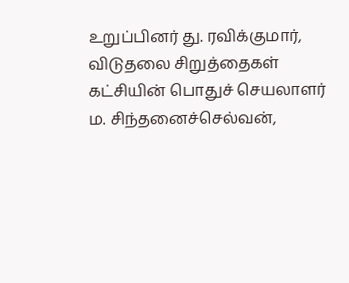உறுப்பினர் து. ரவிக்குமார், விடுதலை சிறுத்தைகள் கட்சியின் பொதுச் செயலாளர் ம. சிந்தனைச்செல்வன்,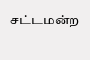சட்டமன்ற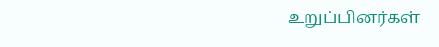உறுப்பினர்கள்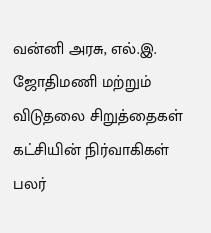வன்னி அரசு, எல்.இ. ஜோதிமணி மற்றும் விடுதலை சிறுத்தைகள் கட்சியின் நிர்வாகிகள் பலர்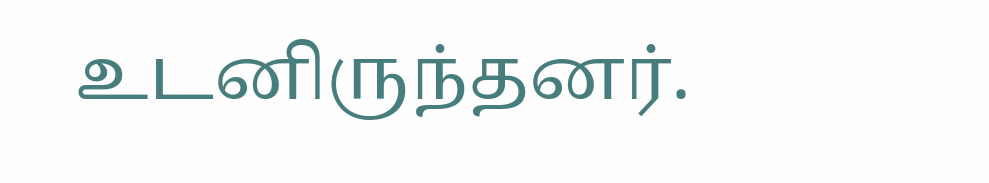உடனிருந்தனர்.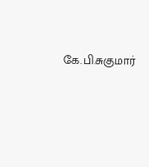கே.பி.சுகுமார்